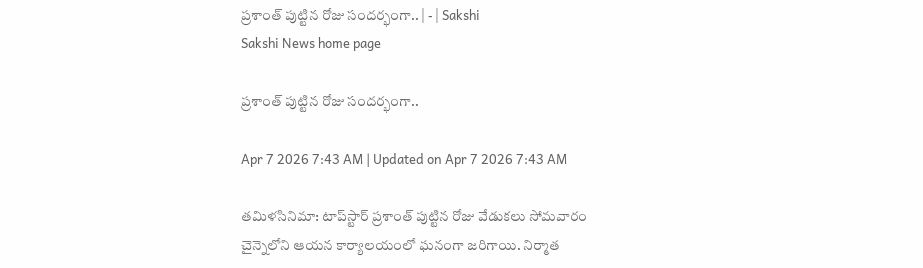ప్రశాంత్‌ పుట్టిన రోజు సందర్భంగా.. | - | Sakshi
Sakshi News home page

ప్రశాంత్‌ పుట్టిన రోజు సందర్భంగా..

Apr 7 2026 7:43 AM | Updated on Apr 7 2026 7:43 AM

తమిళసినిమా: టాప్‌స్టార్‌ ప్రశాంత్‌ పుట్టిన రోజు వేడుకలు సోమవారం చైన్నెలోని ఆయన కార్యాలయంలో ఘనంగా జరిగాయి. నిర్మాత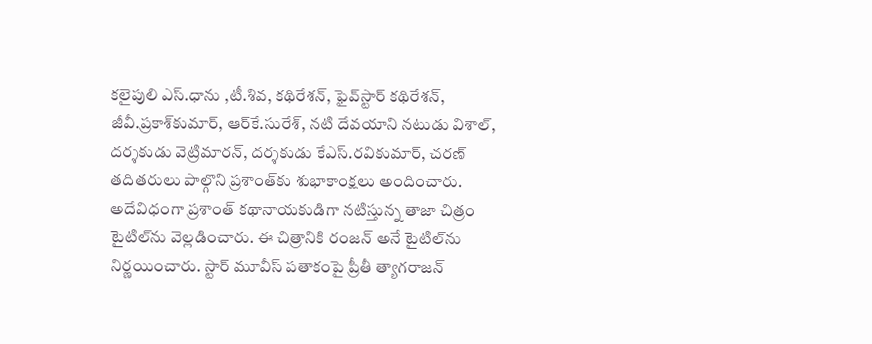కలైపులి ఎస్‌.ధాను ,టీ.శివ, కథిరేశన్‌, ఫైవ్‌స్టార్‌ కథిరేశన్‌, జీవీ.ప్రకాశ్‌కుమార్‌, ఆర్‌కే.సురేశ్‌, నటి దేవయాని నటుడు విశాల్‌, దర్శకుడు వెట్రిమారన్‌, దర్శకుడు కేఎస్‌.రవికుమార్‌, చరణ్‌ తదితరులు పాల్గొని ప్రశాంత్‌కు శుభాకాంక్షలు అందించారు. అదేవిధంగా ప్రశాంత్‌ కథానాయకుడిగా నటిస్తున్న తాజా చిత్రం టైటిల్‌ను వెల్లడించారు. ఈ చిత్రానికి రంజన్‌ అనే టైటిల్‌ను నిర్ణయించారు. స్టార్‌ మూవీస్‌ పతాకంపై ప్రీతీ త్యాగరాజన్‌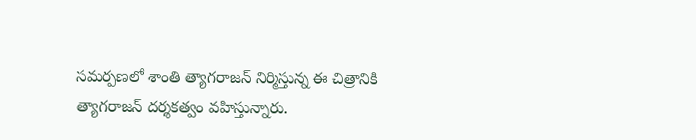సమర్పణలో శాంతి త్యాగరాజన్‌ నిర్మిస్తున్న ఈ చిత్రానికి త్యాగరాజన్‌ దర్శకత్వం వహిస్తున్నారు.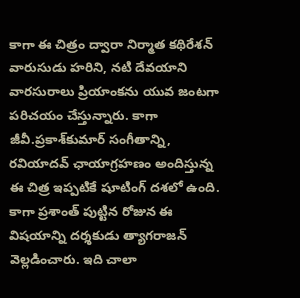కాగా ఈ చిత్రం ద్వారా నిర్మాత కథిరేశన్‌ వారుసుడు హరిని, నటి దేవయాని వారసురాలు ప్రియాంకను యువ జంటగా పరిచయం చేస్తున్నారు. కాగా జీవీ.ప్రకాశ్‌కుమార్‌ సంగీతాన్ని, రవియాదవ్‌ ఛాయాగ్రహణం అందిస్తున్న ఈ చిత్ర ఇప్పటికే షూటింగ్‌ దశలో ఉంది. కాగా ప్రశాంత్‌ పుట్టిన రోజున ఈ విషయాన్ని దర్శకుడు త్యాగరాజన్‌ వెల్లడించారు. ఇది చాలా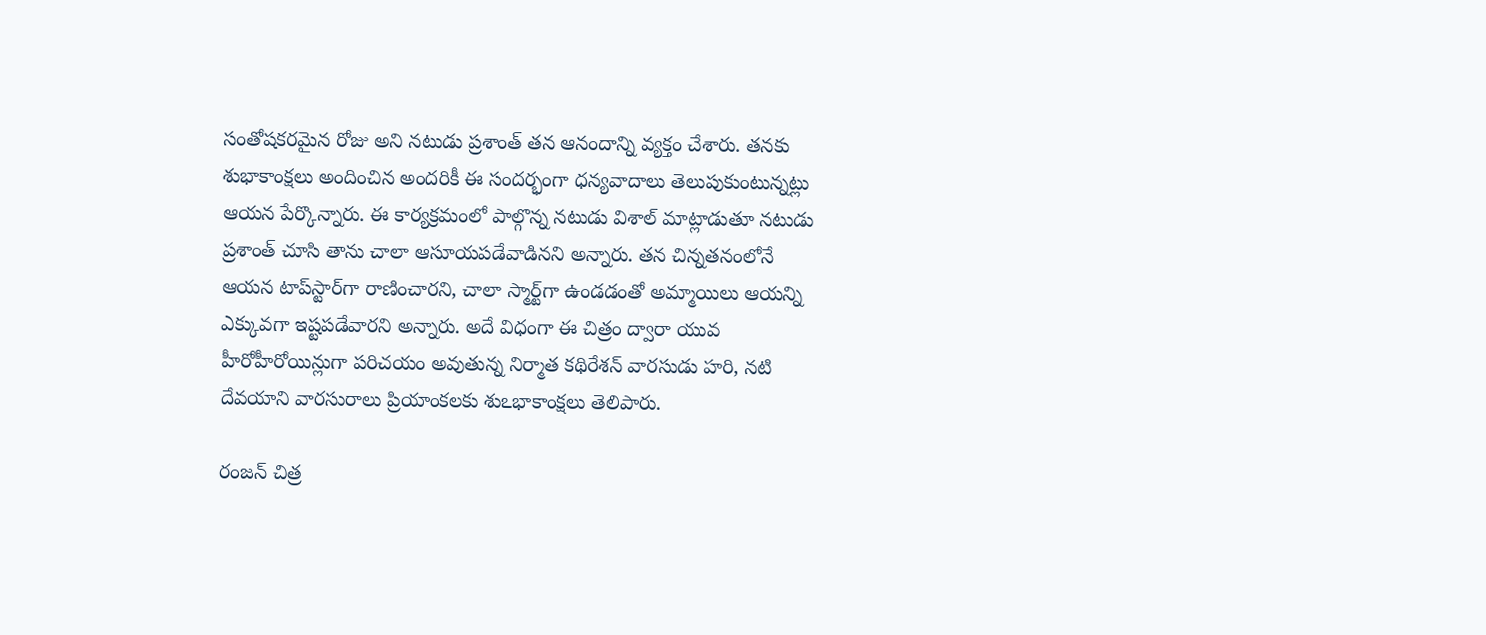సంతోషకరమైన రోజు అని నటుడు ప్రశాంత్‌ తన ఆనందాన్ని వ్యక్తం చేశారు. తనకు శుభాకాంక్షలు అందించిన అందరికీ ఈ సందర్భంగా ధన్యవాదాలు తెలుపుకుంటున్నట్లు ఆయన పేర్కొన్నారు. ఈ కార్యక్రమంలో పాల్గొన్న నటుడు విశాల్‌ మాట్లాడుతూ నటుడు ప్రశాంత్‌ చూసి తాను చాలా ఆసూయపడేవాడినని అన్నారు. తన చిన్నతనంలోనే ఆయన టాప్‌స్టార్‌గా రాణించారని, చాలా స్మార్ట్‌గా ఉండడంతో అమ్మాయిలు ఆయన్ని ఎక్కువగా ఇష్టపడేవారని అన్నారు. అదే విధంగా ఈ చిత్రం ద్వారా యువ హీరోహీరోయిన్లుగా పరిచయం అవుతున్న నిర్మాత కథిరేశన్‌ వారసుడు హరి, నటి దేవయాని వారసురాలు ప్రియాంకలకు శుఽభాకాంక్షలు తెలిపారు.

రంజన్‌ చిత్ర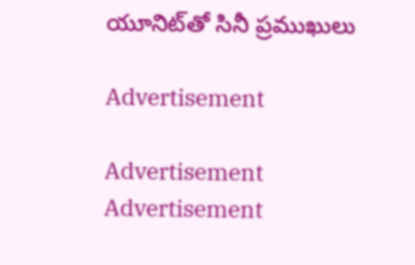యూనిట్‌తో సినీ ప్రముఖులు

Advertisement

Advertisement
Advertisement